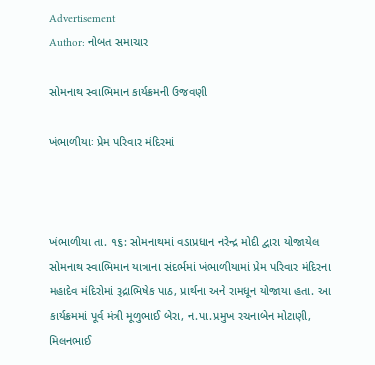Advertisement
Author: નોબત સમાચાર

સોમનાથ સ્વાભિમાન કાર્યક્રમની ઉજવણી

ખંભાળીયાઃ પ્રેમ પરિવાર મંદિરમાં



ખંભાળીયા તા. ૧૬: સોમનાથમાં વડાપ્રધાન નરેન્દ્ર મોદી દ્વારા યોજાયેલ સોમનાથ સ્વાભિમાન યાત્રાના સંદર્ભમાં ખંભાળીયામાં પ્રેમ પરિવાર મંદિરના મહાદેવ મંદિરોમાં રૂદ્રાભિષેક પાઠ, પ્રાર્થના અને રામધૂન યોજાયા હતા. આ કાર્યક્રમમાં પૂર્વ મંત્રી મૂળુભાઈ બેરા, ન.પા.પ્રમુખ રચનાબેન મોટાણી, મિલનભાઈ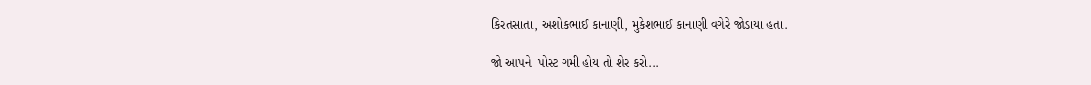કિરતસાતા, અશોકભાઈ કાનાણી, મુકેશભાઈ કાનાણી વગેરે જોડાયા હતા.

જો આપને  પોસ્ટ ગમી હોય તો શેર કરો...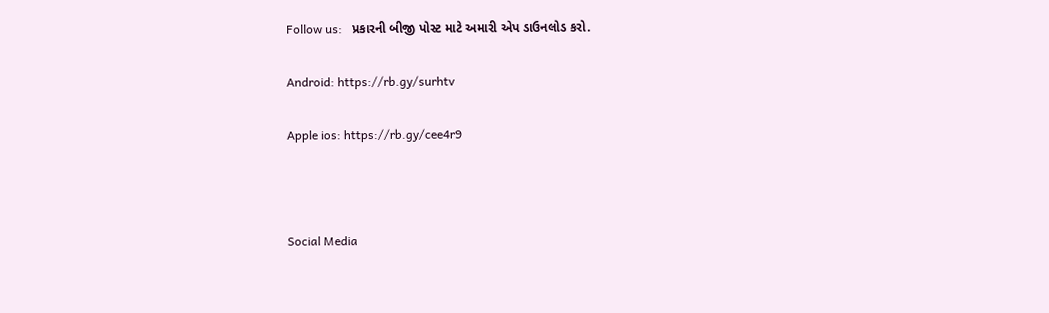Follow us:   પ્રકારની બીજી પોસ્ટ માટે અમારી એપ ડાઉનલોડ કરો.

Android: https://rb.gy/surhtv

Apple ios: https://rb.gy/cee4r9



Social Media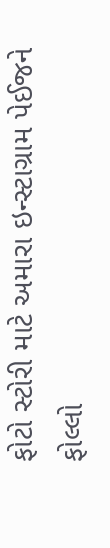ફોટો સ્ટોરી માટે અમારા ઇન્સ્ટાગ્રામ પેઈજને ફોલ્લો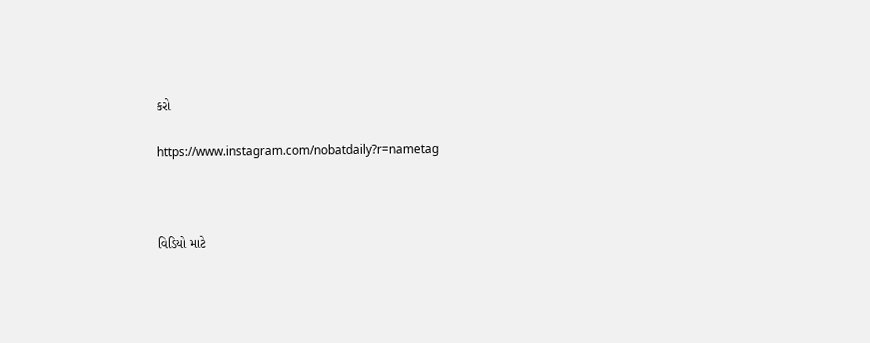કરો

https://www.instagram.com/nobatdaily?r=nametag



વિડિયો માટે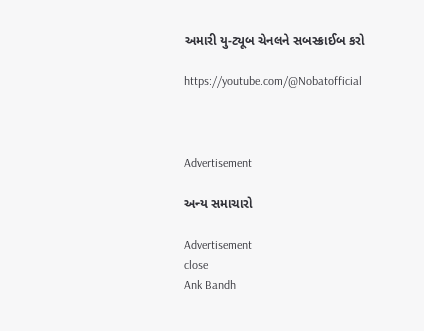અમારી યુ-ટ્યૂબ ચેનલને સબસ્ક્રાઈબ કરો

https://youtube.com/@Nobatofficial



Advertisement

અન્ય સમાચારો

Advertisement
close
Ank Bandh